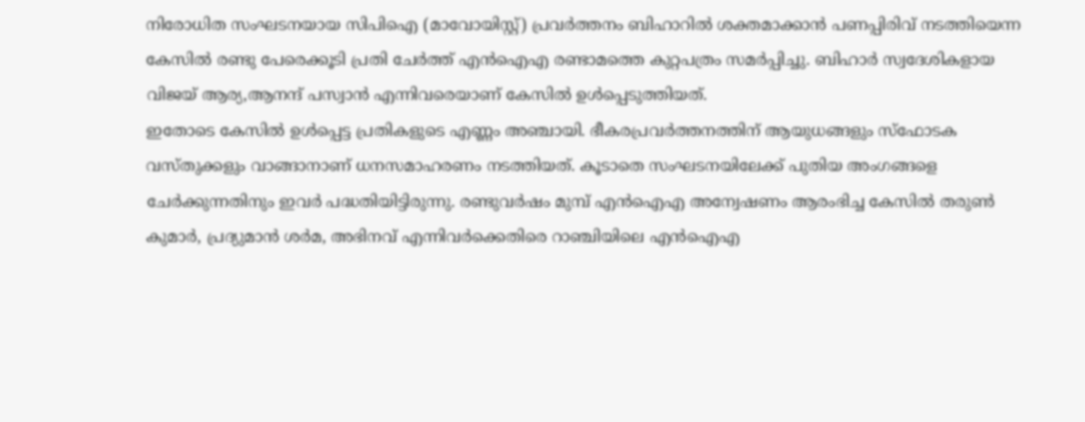നിരോധിത സംഘടനയായ സിപിഐ (മാവോയിസ്റ്റ്) പ്രവർത്തനം ബിഹാറിൽ ശക്തമാക്കാൻ പണപ്പിരിവ് നടത്തിയെന്ന കേസിൽ രണ്ടു പേരെക്കൂടി പ്രതി ചേർത്ത് എൻഐഎ രണ്ടാമത്തെ കുറ്റപത്രം സമർപ്പിച്ചു. ബിഹാർ സ്വദേശികളായ വിജയ് ആര്യ,ആനന്ദ് പസ്വാൻ എന്നിവരെയാണ് കേസിൽ ഉൾപ്പെടുത്തിയത്.
ഇതോടെ കേസിൽ ഉൾപ്പെട്ട പ്രതികളുടെ എണ്ണം അഞ്ചായി. ഭീകരപ്രവർത്തനത്തിന് ആയുധങ്ങളും സ്ഫോടക വസ്തുക്കളും വാങ്ങാനാണ് ധനസമാഹരണം നടത്തിയത്. കൂടാതെ സംഘടനയിലേക്ക് പുതിയ അംഗങ്ങളെ ചേർക്കുന്നതിനും ഇവർ പദ്ധതിയിട്ടിരുന്നു. രണ്ടുവർഷം മുമ്പ് എൻഐഎ അന്വേഷണം ആരംഭിച്ച കേസിൽ തരുൺ കുമാർ, പ്രദ്യുമാൻ ശർമ, അഭിനവ് എന്നിവർക്കെതിരെ റാഞ്ചിയിലെ എൻഐഎ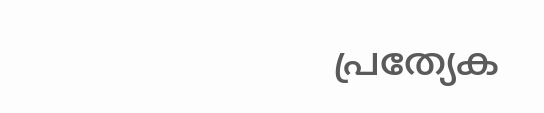പ്രത്യേക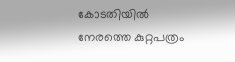കോടതിയിൽ നേരത്തെ കുറ്റപത്രം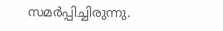സമർപ്പിച്ചിരുന്നു.